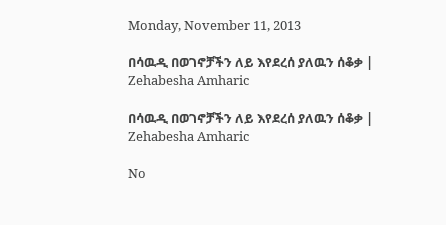Monday, November 11, 2013

በሳዉዲ በወገኖቻችን ለይ እየደረሰ ያለዉን ሰቆቃ | Zehabesha Amharic

በሳዉዲ በወገኖቻችን ለይ እየደረሰ ያለዉን ሰቆቃ | Zehabesha Amharic

No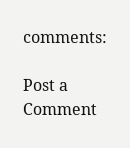comments:

Post a Comment